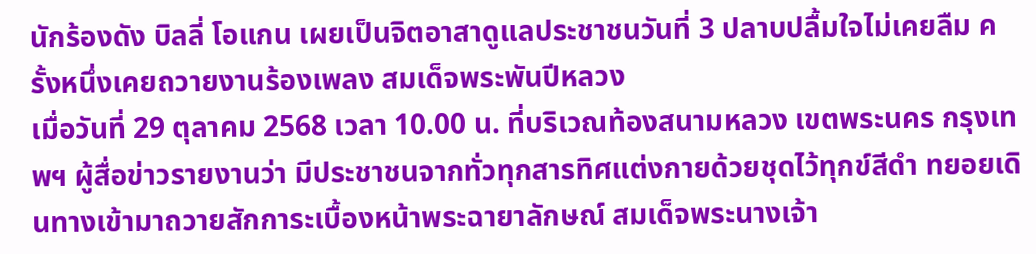นักร้องดัง บิลลี่ โอแกน เผยเป็นจิตอาสาดูแลประชาชนวันที่ 3 ปลาบปลื้มใจไม่เคยลืม ครั้งหนึ่งเคยถวายงานร้องเพลง สมเด็จพระพันปีหลวง
เมื่อวันที่ 29 ตุลาคม 2568 เวลา 10.00 น. ที่บริเวณท้องสนามหลวง เขตพระนคร กรุงเทพฯ ผู้สื่อข่าวรายงานว่า มีประชาชนจากทั่วทุกสารทิศแต่งกายด้วยชุดไว้ทุกข์สีดำ ทยอยเดินทางเข้ามาถวายสักการะเบื้องหน้าพระฉายาลักษณ์ สมเด็จพระนางเจ้า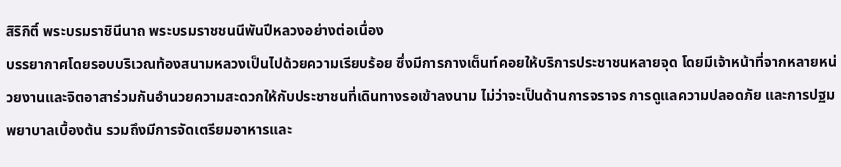สิริกิติ์ พระบรมราชินีนาถ พระบรมราชชนนีพันปีหลวงอย่างต่อเนื่อง
บรรยากาศโดยรอบบริเวณท้องสนามหลวงเป็นไปด้วยความเรียบร้อย ซึ่งมีการกางเต็นท์คอยให้บริการประชาชนหลายจุด โดยมีเจ้าหน้าที่จากหลายหน่วยงานและจิตอาสาร่วมกันอำนวยความสะดวกให้กับประชาชนที่เดินทางรอเข้าลงนาม ไม่ว่าจะเป็นด้านการจราจร การดูแลความปลอดภัย และการปฐมพยาบาลเบื้องต้น รวมถึงมีการจัดเตรียมอาหารและ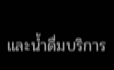และน้ำดื่มบริการ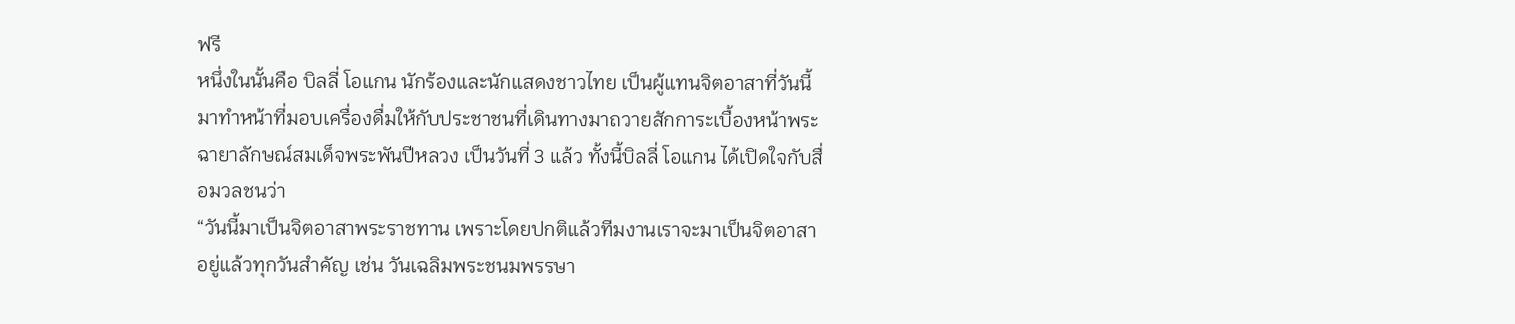ฟรี
หนึ่งในนั้นคือ บิลลี่ โอแกน นักร้องและนักแสดงชาวไทย เป็นผู้แทนจิตอาสาที่วันนี้มาทำหน้าที่มอบเครื่องดื่มให้กับประชาชนที่เดินทางมาถวายสักการะเบื้องหน้าพระฉายาลักษณ์สมเด็จพระพันปีหลวง เป็นวันที่ 3 แล้ว ทั้งนี้บิลลี่ โอแกน ได้เปิดใจกับสื่อมวลชนว่า
“วันนี้มาเป็นจิตอาสาพระราชทาน เพราะโดยปกติแล้วทีมงานเราจะมาเป็นจิตอาสาอยู่แล้วทุกวันสำคัญ เช่น วันเฉลิมพระชนมพรรษา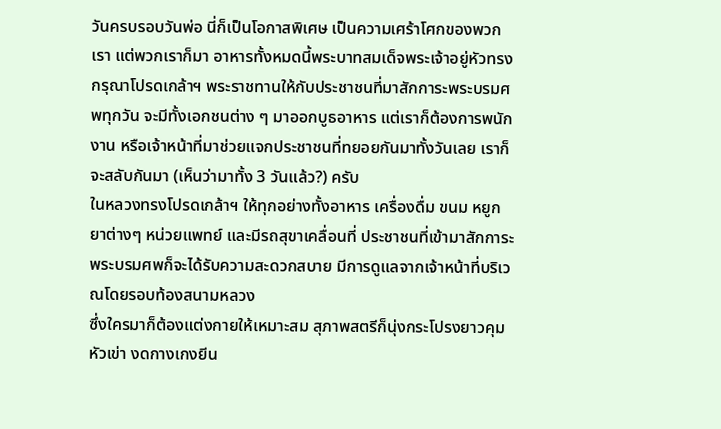วันครบรอบวันพ่อ นี่ก็เป็นโอกาสพิเศษ เป็นความเศร้าโศกของพวกเรา แต่พวกเราก็มา อาหารทั้งหมดนี้พระบาทสมเด็จพระเจ้าอยู่หัวทรงกรุณาโปรดเกล้าฯ พระราชทานให้กับประชาชนที่มาสักการะพระบรมศพทุกวัน จะมีทั้งเอกชนต่าง ๆ มาออกบูธอาหาร แต่เราก็ต้องการพนักงาน หรือเจ้าหน้าที่มาช่วยแจกประชาชนที่ทยอยกันมาทั้งวันเลย เราก็จะสลับกันมา (เห็นว่ามาทั้ง 3 วันแล้ว?) ครับ
ในหลวงทรงโปรดเกล้าฯ ให้ทุกอย่างทั้งอาหาร เครื่องดื่ม ขนม หยูกยาต่างๆ หน่วยแพทย์ และมีรถสุขาเคลื่อนที่ ประชาชนที่เข้ามาสักการะพระบรมศพก็จะได้รับความสะดวกสบาย มีการดูแลจากเจ้าหน้าที่บริเวณโดยรอบท้องสนามหลวง
ซึ่งใครมาก็ต้องแต่งกายให้เหมาะสม สุภาพสตรีก็นุ่งกระโปรงยาวคุมหัวเข่า งดกางเกงยีน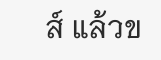ส์ แล้วข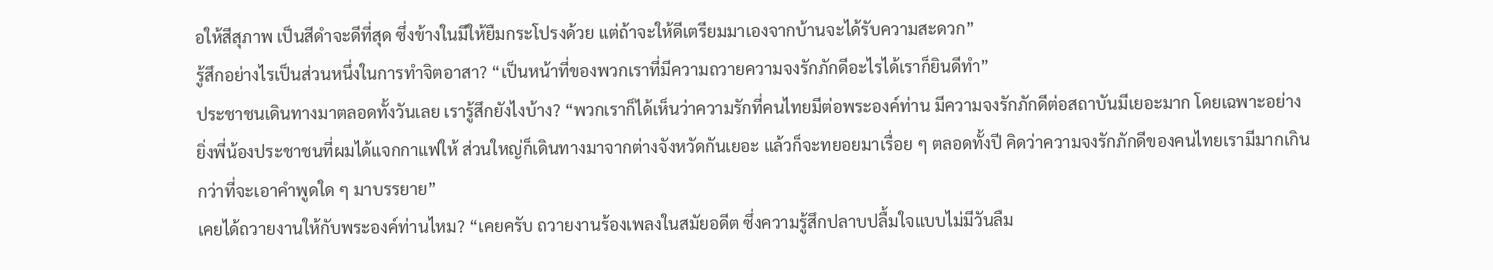อให้สีสุภาพ เป็นสีดำจะดีที่สุด ซึ่งข้างในมีให้ยืมกระโปรงด้วย แต่ถ้าจะให้ดีเตรียมมาเองจากบ้านจะได้รับความสะดวก”
รู้สึกอย่างไรเป็นส่วนหนึ่งในการทำจิตอาสา? “เป็นหน้าที่ของพวกเราที่มีความถวายความจงรักภักดีอะไรได้เราก็ยินดีทำ”
ประชาชนเดินทางมาตลอดทั้งวันเลย เรารู้สึกยังไงบ้าง? “พวกเราก็ได้เห็นว่าความรักที่คนไทยมีต่อพระองค์ท่าน มีความจงรักภักดีต่อสถาบันมีเยอะมาก โดยเฉพาะอย่างยิ่งพี่น้องประชาชนที่ผมได้แจกกาแฟให้ ส่วนใหญ่ก็เดินทางมาจากต่างจังหวัดกันเยอะ แล้วก็จะทยอยมาเรื่อย ๆ ตลอดทั้งปี คิดว่าความจงรักภักดีของคนไทยเรามีมากเกินกว่าที่จะเอาคำพูดใด ๆ มาบรรยาย”
เคยได้ถวายงานให้กับพระองค์ท่านไหม? “เคยครับ ถวายงานร้องเพลงในสมัยอดีต ซึ่งความรู้สึกปลาบปลื้มใจแบบไม่มีวันลืม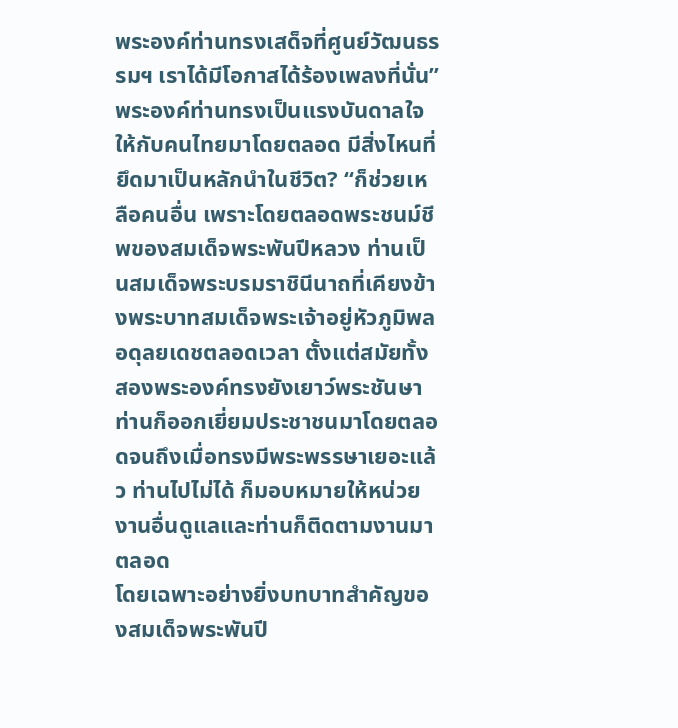พระองค์ท่านทรงเสด็จที่ศูนย์วัฒนธรรมฯ เราได้มีโอกาสได้ร้องเพลงที่นั่น”
พระองค์ท่านทรงเป็นแรงบันดาลใจให้กับคนไทยมาโดยตลอด มีสิ่งไหนที่ยึดมาเป็นหลักนำในชีวิต? “ก็ช่วยเหลือคนอื่น เพราะโดยตลอดพระชนม์ชีพของสมเด็จพระพันปีหลวง ท่านเป็นสมเด็จพระบรมราชินีนาถที่เคียงข้างพระบาทสมเด็จพระเจ้าอยู่หัวภูมิพลอดุลยเดชตลอดเวลา ตั้งแต่สมัยทั้งสองพระองค์ทรงยังเยาว์พระชันษา ท่านก็ออกเยี่ยมประชาชนมาโดยตลอดจนถึงเมื่อทรงมีพระพรรษาเยอะแล้ว ท่านไปไม่ได้ ก็มอบหมายให้หน่วยงานอื่นดูแลและท่านก็ติดตามงานมาตลอด
โดยเฉพาะอย่างยิ่งบทบาทสำคัญของสมเด็จพระพันปี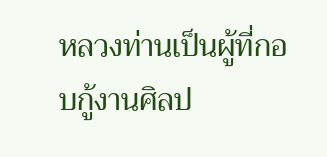หลวงท่านเป็นผู้ที่กอบกู้งานศิลป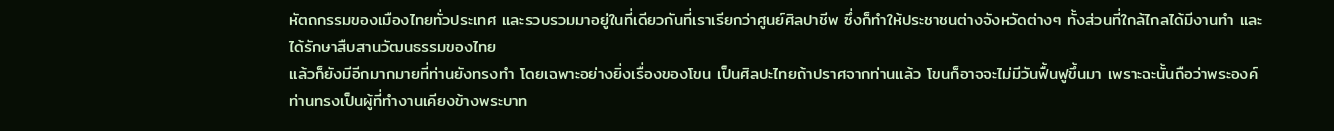หัตถกรรมของเมืองไทยทั่วประเทศ และรวบรวมมาอยู่ในที่เดียวกันที่เราเรียกว่าศูนย์ศิลปาชีพ ซึ่งก็ทำให้ประชาชนต่างจังหวัดต่างๆ ทั้งส่วนที่ใกล้ไกลได้มีงานทำ และได้รักษาสืบสานวัฒนธรรมของไทย
แล้วก็ยังมีอีกมากมายที่ท่านยังทรงทำ โดยเฉพาะอย่างยิ่งเรื่องของโขน เป็นศิลปะไทยถ้าปราศจากท่านแล้ว โขนก็อาจจะไม่มีวันฟื้นฟูขึ้นมา เพราะฉะนั้นถือว่าพระองค์ท่านทรงเป็นผู้ที่ทำงานเคียงข้างพระบาท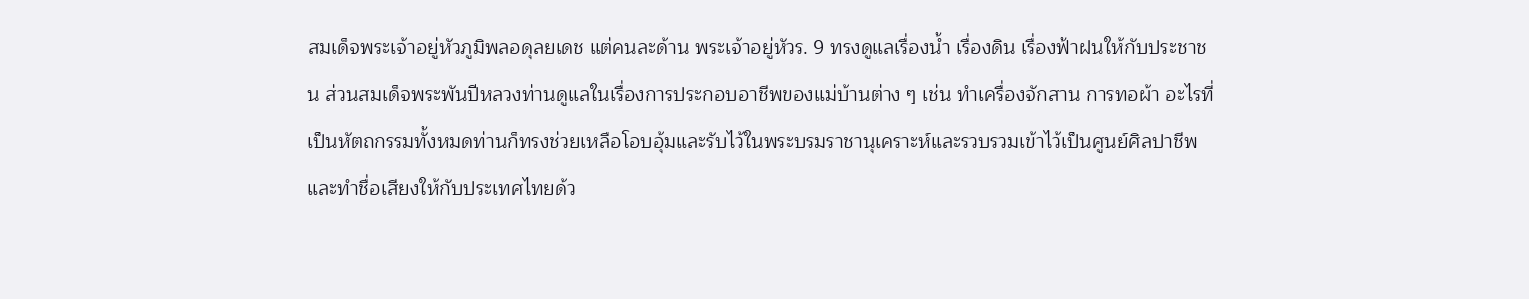สมเด็จพระเจ้าอยู่หัวภูมิพลอดุลยเดช แต่คนละด้าน พระเจ้าอยู่หัวร. 9 ทรงดูแลเรื่องน้ำ เรื่องดิน เรื่องฟ้าฝนให้กับประชาชน ส่วนสมเด็จพระพันปีหลวงท่านดูแลในเรื่องการประกอบอาชีพของแม่บ้านต่าง ๆ เช่น ทำเครื่องจักสาน การทอผ้า อะไรที่เป็นหัตถกรรมทั้งหมดท่านก็ทรงช่วยเหลือโอบอุ้มและรับไว้ในพระบรมราชานุเคราะห์และรวบรวมเข้าไว้เป็นศูนย์ศิลปาชีพ และทำชื่อเสียงให้กับประเทศไทยด้ว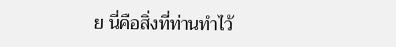ย นี่คือสิ่งที่ท่านทำไว้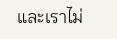และเราไม่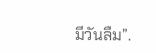มีวันลืม”.